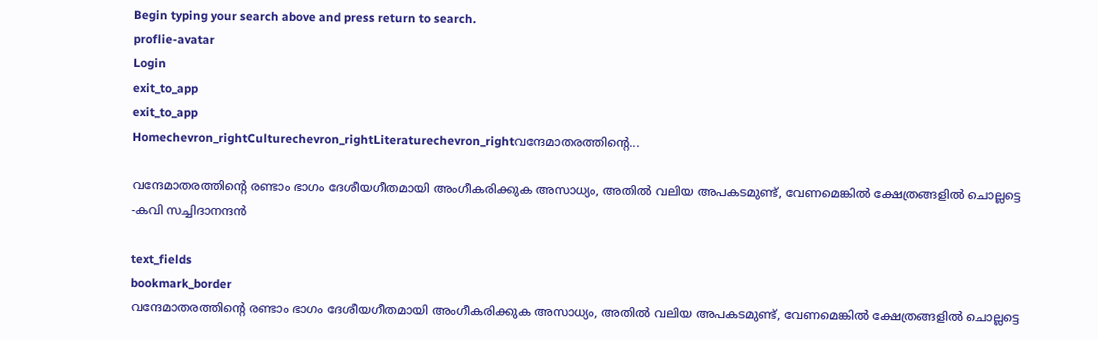Begin typing your search above and press return to search.
proflie-avatar
Login
exit_to_app
exit_to_app
Homechevron_rightCulturechevron_rightLiteraturechevron_rightവന്ദേമാതരത്തിന്റെ...

വന്ദേമാതരത്തിന്റെ രണ്ടാം ഭാഗം ദേശീയഗീതമായി അംഗീകരിക്കുക അസാധ്യം, അതിൽ വലിയ അപകടമുണ്ട്, വേണമെങ്കിൽ ക്ഷേത്രങ്ങളിൽ ചൊല്ലട്ടെ -കവി സച്ചിദാനന്ദൻ

text_fields
bookmark_border
വന്ദേമാതരത്തിന്റെ രണ്ടാം ഭാഗം ദേശീയഗീതമായി അംഗീകരിക്കുക അസാധ്യം, അതിൽ വലിയ അപകടമുണ്ട്, വേണമെങ്കിൽ ക്ഷേത്രങ്ങളിൽ ചൊല്ലട്ടെ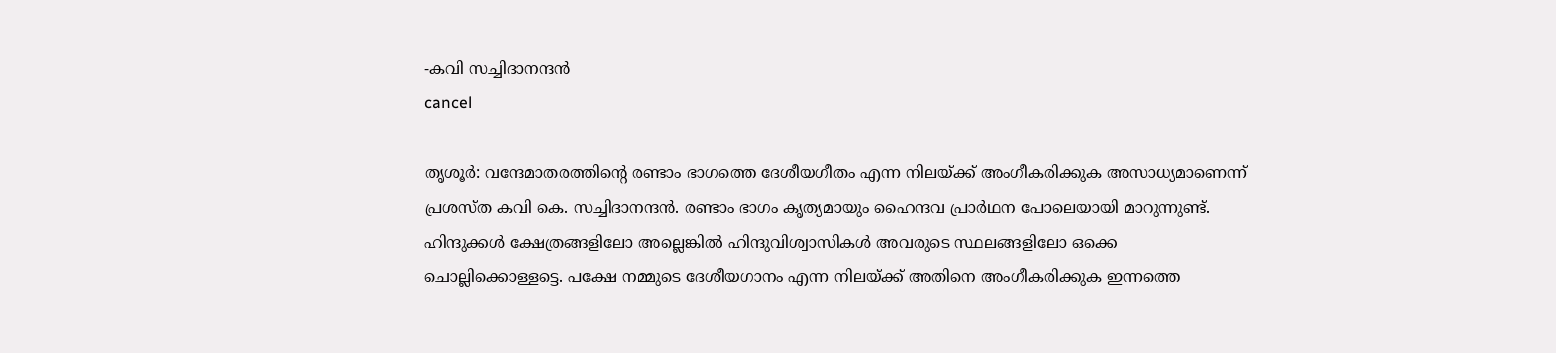-കവി സച്ചിദാനന്ദൻ
cancel

തൃശൂർ: വന്ദേമാതരത്തിന്റെ രണ്ടാം ഭാഗത്തെ ദേശീയഗീതം എന്ന നിലയ്ക്ക് അംഗീകരിക്കുക അസാധ്യമാണെന്ന് പ്രശസ്‍ത കവി കെ. സച്ചിദാനന്ദൻ. രണ്ടാം ഭാഗം കൃത്യമായും ഹൈന്ദവ പ്രാർഥന പോലെയായി മാറുന്നുണ്ട്. ഹിന്ദുക്കൾ ക്ഷേത്രങ്ങളിലോ അല്ലെങ്കിൽ ഹിന്ദുവിശ്വാസികൾ അവരുടെ സ്ഥലങ്ങളിലോ ഒക്കെ ചൊല്ലിക്കൊള്ളട്ടെ. പക്ഷേ നമ്മുടെ ദേശീയഗാനം എന്ന നിലയ്ക്ക് അതിനെ അംഗീകരിക്കുക ഇന്നത്തെ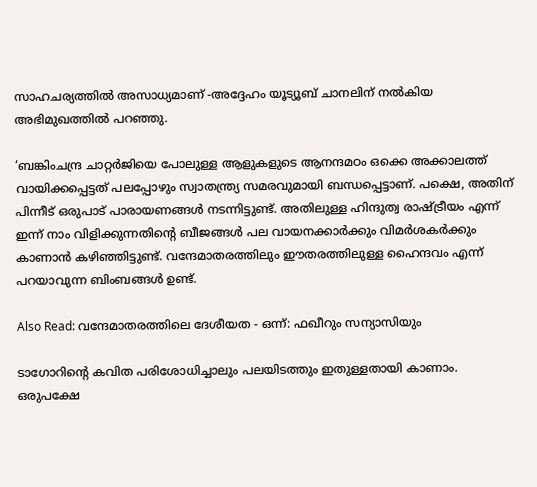സാഹചര്യത്തിൽ അസാധ്യമാണ് -അദ്ദേഹം യൂട്യൂബ് ചാനലിന് നൽകിയ അഭിമുഖത്തിൽ പറഞ്ഞു.

‘ബങ്കിംചന്ദ്ര ചാറ്റർജിയെ പോലുള്ള ആളുകളുടെ ആനന്ദമഠം ഒക്കെ അക്കാലത്ത് വായിക്കപ്പെട്ടത് പലപ്പോഴും സ്വാതന്ത്ര്യ സമരവുമായി ബന്ധപ്പെട്ടാണ്. പക്ഷെ, അതിന് പിന്നീട് ഒരുപാട് പാരായണങ്ങൾ നടന്നിട്ടുണ്ട്. അതിലുള്ള ഹിന്ദുത്വ രാഷ്ട്രീയം എന്ന് ഇന്ന് നാം വിളിക്കുന്നതിന്റെ ബീജങ്ങൾ പല വായനക്കാർക്കും വിമർശകർക്കും കാണാൻ കഴിഞ്ഞിട്ടുണ്ട്. വന്ദേമാതരത്തിലും ഈതരത്തിലുള്ള ഹൈന്ദവം എന്ന് പറയാവുന്ന ബിംബങ്ങൾ ഉണ്ട്.

Also Read: വന്ദേമാതരത്തിലെ ദേശീയത - ഒന്ന്: ഫഖീറും സന്യാസിയും

ടാഗോറിന്റെ കവിത പരിശോധിച്ചാലും പലയിടത്തും ഇതുള്ളതായി കാണാം. ഒരുപക്ഷേ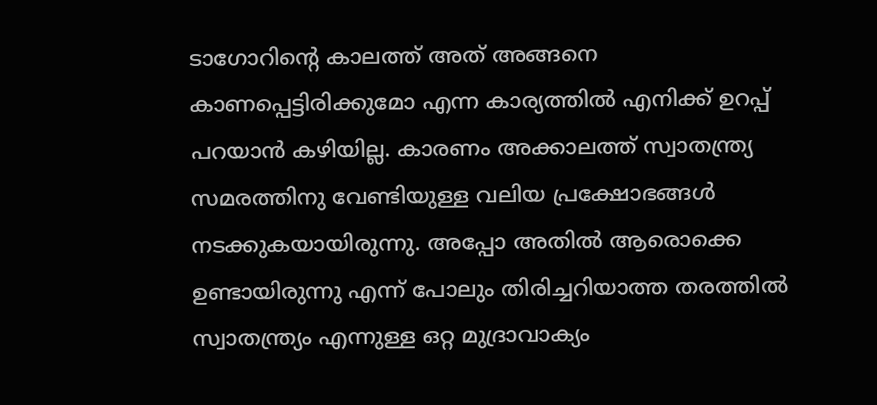ടാഗോറിന്റെ കാലത്ത് അത് അങ്ങനെ കാണപ്പെട്ടിരിക്കുമോ എന്ന കാര്യത്തിൽ എനിക്ക് ഉറപ്പ് പറയാൻ കഴിയില്ല. കാരണം അക്കാലത്ത് സ്വാതന്ത്ര്യ സമരത്തിനു വേണ്ടിയുള്ള വലിയ പ്രക്ഷോഭങ്ങൾ നടക്കുകയായിരുന്നു. അപ്പോ അതിൽ ആരൊക്കെ ഉണ്ടായിരുന്നു എന്ന് പോലും തിരിച്ചറിയാത്ത തരത്തിൽ സ്വാതന്ത്ര്യം എന്നുള്ള ഒറ്റ മുദ്രാവാക്യം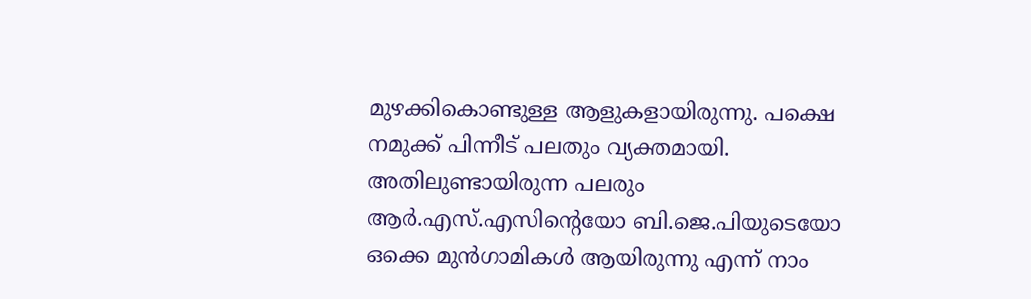മുഴക്കികൊണ്ടുള്ള ആളുകളായിരുന്നു. പക്ഷെ നമുക്ക് പിന്നീട് പലതും വ്യക്തമായി. അതിലുണ്ടായിരുന്ന പലരും ആർ.എസ്.എസിന്റെയോ ബി.ജെ.പിയുടെയോ ഒക്കെ മുൻഗാമികൾ ആയിരുന്നു എന്ന് നാം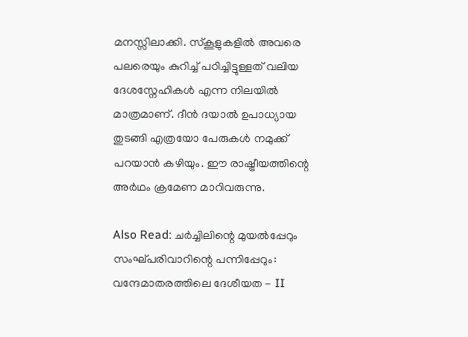മനസ്സിലാക്കി. സ്കൂളുകളിൽ അവരെ പലരെയും കുറിച്ച് പഠിച്ചിട്ടുള്ളത് വലിയ ദേശസ്നേഹികൾ എന്ന നിലയിൽ മാത്രമാണ്. ദീൻ ദയാൽ ഉപാധ്യായ തുടങ്ങി എത്രയോ പേരുകൾ നമുക്ക് പറയാൻ കഴിയും. ഈ രാഷ്ട്രീയത്തിന്റെ അർഥം ക്രമേണ മാറിവരുന്നു.

Also Read: ചർച്ചിലിന്റെ മുയൽപ്പേറും സംഘ്പരിവാറിന്റെ പന്നിപ്പേറും: വന്ദേമാതരത്തിലെ ദേശീയത - II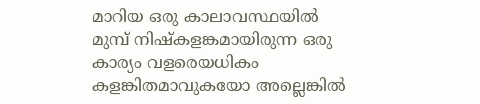മാറിയ ഒരു കാലാവസ്ഥയിൽ മുമ്പ് നിഷ്കളങ്കമായിരുന്ന ഒരു കാര്യം വളരെയധികം കളങ്കിതമാവുകയോ അല്ലെങ്കിൽ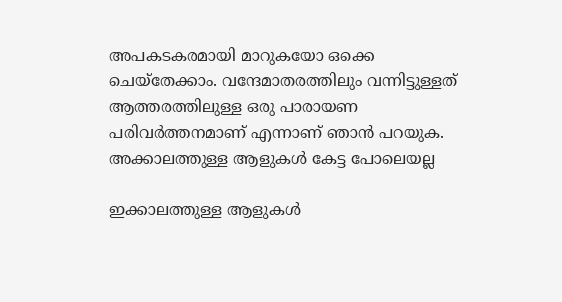അപകടകരമായി മാറുകയോ ഒക്കെ ചെയ്തേക്കാം. വന്ദേമാതരത്തിലും വന്നിട്ടുള്ളത് ആത്തരത്തിലുള്ള ഒരു പാരായണ പരിവർത്തനമാണ് എന്നാണ് ഞാൻ പറയുക. അക്കാലത്തുള്ള ആളുകൾ കേട്ട പോലെയല്ല

ഇക്കാലത്തുള്ള ആളുകൾ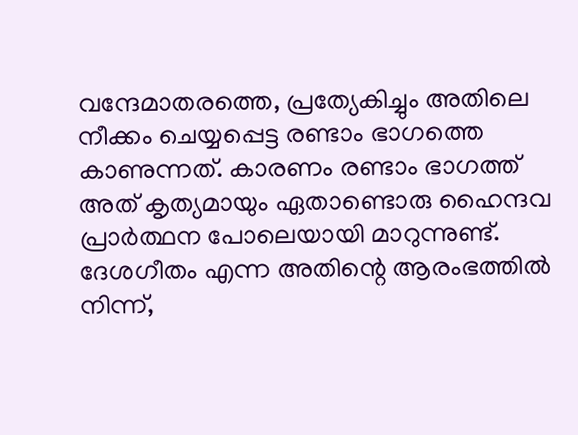വന്ദേമാതരത്തെ, പ്രത്യേകിച്ചും അതിലെ നീക്കം ചെയ്യപ്പെട്ട രണ്ടാം ഭാഗത്തെ കാണുന്നത്. കാരണം രണ്ടാം ഭാഗത്ത് അത് കൃത്യമായും ഏതാണ്ടൊരു ഹൈന്ദവ പ്രാർത്ഥന പോലെയായി മാറുന്നുണ്ട്. ദേശഗീതം എന്ന അതിന്റെ ആരംഭത്തിൽ നിന്ന്,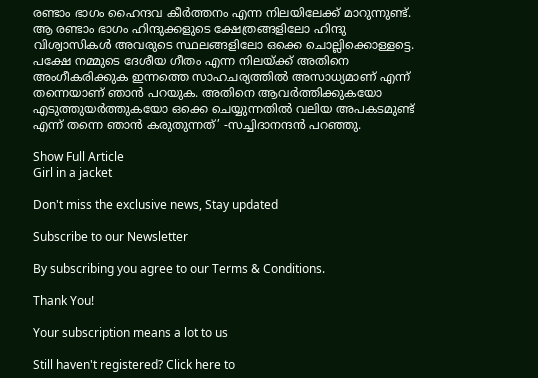രണ്ടാം ഭാഗം ഹൈന്ദവ കീർത്തനം എന്ന നിലയിലേക്ക് മാറുന്നുണ്ട്. ആ രണ്ടാം ഭാഗം ഹിന്ദുക്കളുടെ ക്ഷേത്രങ്ങളിലോ ഹിന്ദു വിശ്വാസികൾ അവരുടെ സ്ഥലങ്ങളിലോ ഒക്കെ ചൊല്ലിക്കൊള്ളട്ടെ. പക്ഷേ നമ്മുടെ ദേശീയ ഗീതം എന്ന നിലയ്ക്ക് അതിനെ അംഗീകരിക്കുക ഇന്നത്തെ സാഹചര്യത്തിൽ അസാധ്യമാണ് എന്ന് തന്നെയാണ് ഞാൻ പറയുക. അതിനെ ആവർത്തിക്കുകയോ എടുത്തുയർത്തുകയോ ഒക്കെ ചെയ്യുന്നതിൽ വലിയ അപകടമുണ്ട് എന്ന് തന്നെ ഞാൻ കരുതുന്നത്’ -സച്ചിദാനന്ദൻ പറഞ്ഞു.

Show Full Article
Girl in a jacket

Don't miss the exclusive news, Stay updated

Subscribe to our Newsletter

By subscribing you agree to our Terms & Conditions.

Thank You!

Your subscription means a lot to us

Still haven't registered? Click here to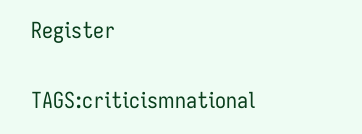Register

TAGS:criticismnational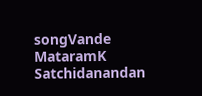songVande MataramK Satchidanandan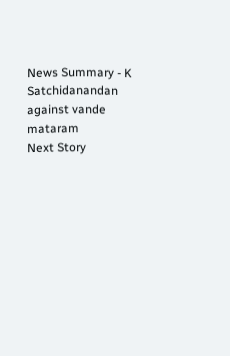News Summary - K Satchidanandan against vande mataram
Next Story